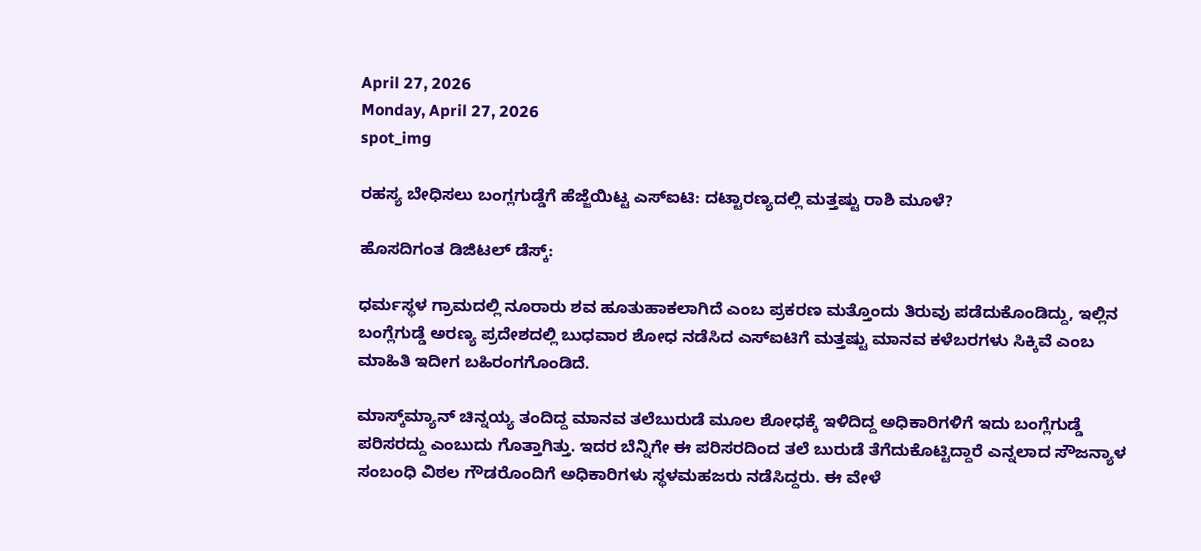April 27, 2026
Monday, April 27, 2026
spot_img

ರಹಸ್ಯ ಬೇಧಿಸಲು ಬಂಗ್ಲಗುಡ್ಡೆಗೆ ಹೆಜ್ಜೆಯಿಟ್ಟ ಎಸ್‌ಐಟಿ: ದಟ್ಟಾರಣ್ಯದಲ್ಲಿ ಮತ್ತಷ್ಟು ರಾಶಿ ಮೂಳೆ?

ಹೊಸದಿಗಂತ ಡಿಜಿಟಲ್ ಡೆಸ್ಕ್:

ಧರ್ಮಸ್ಥಳ ಗ್ರಾಮದಲ್ಲಿ ನೂರಾರು ಶವ ಹೂತುಹಾಕಲಾಗಿದೆ ಎಂಬ ಪ್ರಕರಣ ಮತ್ತೊಂದು ತಿರುವು ಪಡೆದುಕೊಂಡಿದ್ದು, ಇಲ್ಲಿನ ಬಂಗ್ಲೆಗುಡ್ಡೆ ಅರಣ್ಯ ಪ್ರದೇಶದಲ್ಲಿ ಬುಧವಾರ ಶೋಧ ನಡೆಸಿದ ಎಸ್‌ಐಟಿಗೆ ಮತ್ತಷ್ಟು ಮಾನವ ಕಳೆಬರಗಳು ಸಿಕ್ಕಿವೆ ಎಂಬ ಮಾಹಿತಿ ಇದೀಗ ಬಹಿರಂಗಗೊಂಡಿದೆ.

ಮಾಸ್ಕ್‌ಮ್ಯಾನ್ ಚಿನ್ನಯ್ಯ ತಂದಿದ್ದ ಮಾನವ ತಲೆಬುರುಡೆ ಮೂಲ ಶೋಧಕ್ಕೆ ಇಳಿದಿದ್ದ ಅಧಿಕಾರಿಗಳಿಗೆ ಇದು ಬಂಗ್ಲೆಗುಡ್ಡೆ ಪರಿಸರದ್ದು ಎಂಬುದು ಗೊತ್ತಾಗಿತ್ತು. ಇದರ ಬೆನ್ನಿಗೇ ಈ ಪರಿಸರದಿಂದ ತಲೆ ಬುರುಡೆ ತೆಗೆದುಕೊಟ್ಟಿದ್ದಾರೆ ಎನ್ನಲಾದ ಸೌಜನ್ಯಾಳ ಸಂಬಂಧಿ ವಿಠಲ ಗೌಡರೊಂದಿಗೆ ಅಧಿಕಾರಿಗಳು ಸ್ಥಳಮಹಜರು ನಡೆಸಿದ್ದರು. ಈ ವೇಳೆ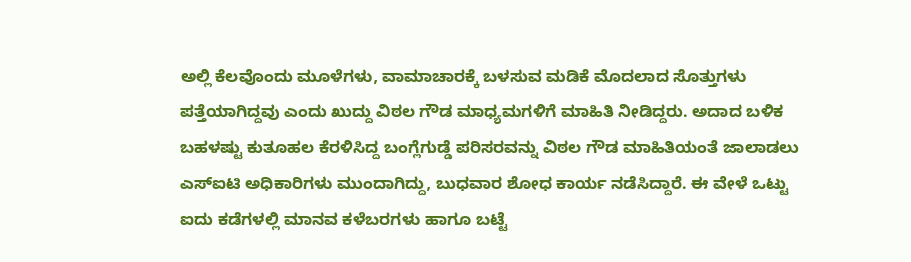ಅಲ್ಲಿ ಕೆಲವೊಂದು ಮೂಳೆಗಳು, ವಾಮಾಚಾರಕ್ಕೆ ಬಳಸುವ ಮಡಿಕೆ ಮೊದಲಾದ ಸೊತ್ತುಗಳು ಪತ್ತೆಯಾಗಿದ್ದವು ಎಂದು ಖುದ್ದು ವಿಠಲ ಗೌಡ ಮಾಧ್ಯಮಗಳಿಗೆ ಮಾಹಿತಿ ನೀಡಿದ್ದರು. ಅದಾದ ಬಳಿಕ ಬಹಳಷ್ಟು ಕುತೂಹಲ ಕೆರಳಿಸಿದ್ದ ಬಂಗ್ಲೆಗುಡ್ಡೆ ಪರಿಸರವನ್ನು ವಿಠಲ ಗೌಡ ಮಾಹಿತಿಯಂತೆ ಜಾಲಾಡಲು ಎಸ್‌ಐಟಿ ಅಧಿಕಾರಿಗಳು ಮುಂದಾಗಿದ್ದು, ಬುಧವಾರ ಶೋಧ ಕಾರ್ಯ ನಡೆಸಿದ್ದಾರೆ. ಈ ವೇಳೆ ಒಟ್ಟು ಐದು ಕಡೆಗಳಲ್ಲಿ ಮಾನವ ಕಳೆಬರಗಳು ಹಾಗೂ ಬಟ್ಟೆ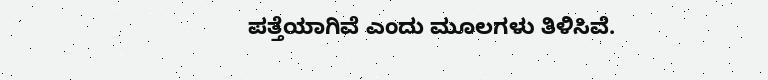ಪತ್ತೆಯಾಗಿವೆ ಎಂದು ಮೂಲಗಳು ತಿಳಿಸಿವೆ.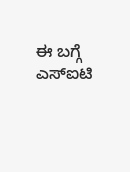ಈ ಬಗ್ಗೆ ಎಸ್‌ಐಟಿ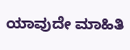ಯಾವುದೇ ಮಾಹಿತಿ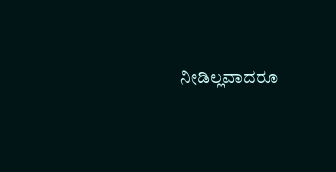ನೀಡಿಲ್ಲವಾದರೂ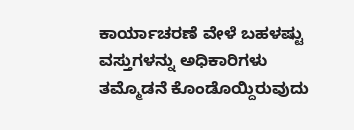ಕಾರ್ಯಾಚರಣೆ ವೇಳೆ ಬಹಳಷ್ಟು ವಸ್ತುಗಳನ್ನು ಅಧಿಕಾರಿಗಳು ತಮ್ಮೊಡನೆ ಕೊಂಡೊಯ್ದಿರುವುದು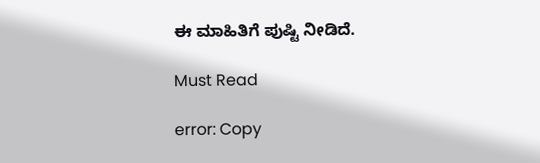ಈ ಮಾಹಿತಿಗೆ ಪುಷ್ಟಿ ನೀಡಿದೆ.

Must Read

error: Copy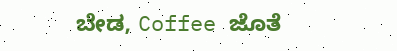ಬೇಡ, Coffee ಜೊತೆ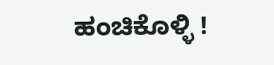ಹಂಚಿಕೊಳ್ಳಿ !